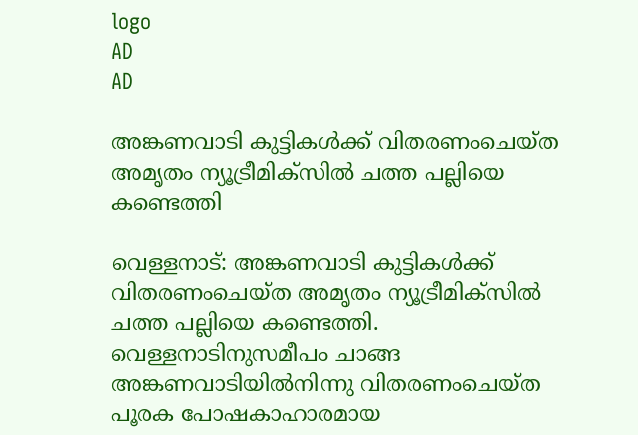logo
AD
AD

അങ്കണവാടി കുട്ടികൾക്ക് വിതരണംചെയ്ത അമൃതം ന്യൂട്രീമിക്‌സിൽ ചത്ത പല്ലിയെ കണ്ടെത്തി

വെള്ളനാട്: അങ്കണവാടി കുട്ടികൾക്ക് വിതരണംചെയ്ത അമൃതം ന്യൂട്രീമിക്‌സിൽ ചത്ത പല്ലിയെ കണ്ടെത്തി. വെള്ളനാടിനുസമീപം ചാങ്ങ അങ്കണവാടിയിൽനിന്നു വിതരണംചെയ്ത പൂരക പോഷകാഹാരമായ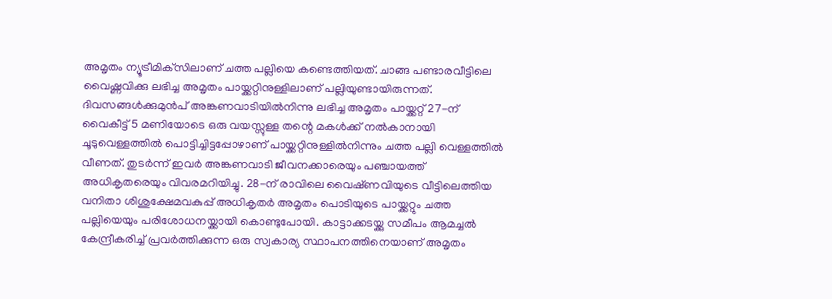അമൃതം ന്യൂട്രീമിക്‌സിലാണ് ചത്ത പല്ലിയെ കണ്ടെത്തിയത്. ചാങ്ങ പണ്ടാരവീട്ടിലെ വൈഷ്ണവിക്കു ലഭിച്ച അമൃതം പായ്ക്കറ്റിനുള്ളിലാണ് പല്ലിയുണ്ടായിരുന്നത്. ദിവസങ്ങൾക്കുമുൻപ്‌ അങ്കണവാടിയിൽനിന്നു ലഭിച്ച അമൃതം പായ്ക്കറ്റ് 27-ന് വൈകീട്ട് 5 മണിയോടെ ഒരു വയസ്സുള്ള തന്റെ മകൾക്ക് നൽകാനായി ചൂടുവെള്ളത്തിൽ പൊട്ടിച്ചിട്ടപ്പോഴാണ് പായ്ക്കറ്റിനുള്ളിൽനിന്നും ചത്ത പല്ലി വെള്ളത്തിൽ വീണത്. തുടർന്ന് ഇവർ അങ്കണവാടി ജീവനക്കാരെയും പഞ്ചായത്ത് അധികൃതരെയും വിവരമറിയിച്ചു. 28-ന് രാവിലെ വൈഷ്‌ണവിയുടെ വീട്ടിലെത്തിയ വനിതാ ശിശുക്ഷേമവകുപ്പ് അധികൃതർ അമൃതം പൊടിയുടെ പായ്ക്കറ്റും ചത്ത പല്ലിയെയും പരിശോധനയ്ക്കായി കൊണ്ടുപോയി. കാട്ടാക്കടയ്ക്കു സമീപം ആമച്ചൽ കേന്ദ്രീകരിച്ച് പ്രവർത്തിക്കുന്ന ഒരു സ്വകാര്യ സ്ഥാപനത്തിനെയാണ് അമൃതം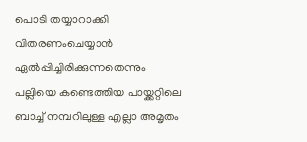പൊടി തയ്യാറാക്കി വിതരണംചെയ്യാൻ ഏൽപ്പിച്ചിരിക്കുന്നതെന്നും പല്ലിയെ കണ്ടെത്തിയ പായ്ക്കറ്റിലെ ബാച്ച് നമ്പറിലുള്ള എല്ലാ അമൃതം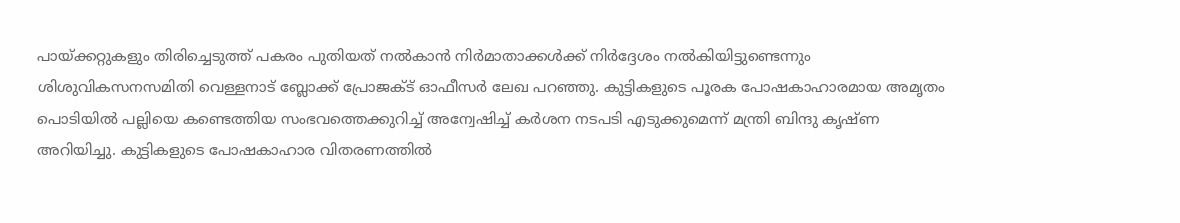പായ്ക്കറ്റുകളും തിരിച്ചെടുത്ത് പകരം പുതിയത് നൽകാൻ നിർമാതാക്കൾക്ക് നിർദ്ദേശം നൽകിയിട്ടുണ്ടെന്നും ശിശുവികസനസമിതി വെള്ളനാട് ബ്ലോക്ക് പ്രോജക്ട് ഓഫീസർ ലേഖ പറഞ്ഞു. കുട്ടികളുടെ പൂരക പോഷകാഹാരമായ അമൃതം പൊടിയിൽ പല്ലിയെ കണ്ടെത്തിയ സംഭവത്തെക്കുറിച്ച് അന്വേഷിച്ച് കർശന നടപടി എടുക്കുമെന്ന് മന്ത്രി ബിന്ദു കൃഷ്‌ണ അറിയിച്ചു. കുട്ടികളുടെ പോഷകാഹാര വിതരണത്തിൽ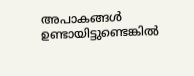അപാകങ്ങൾ ഉണ്ടായിട്ടുണ്ടെങ്കിൽ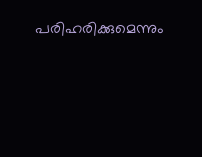പരിഹരിക്കുമെന്നും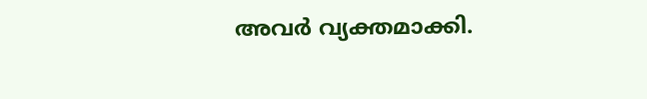അവർ വ്യക്തമാക്കി.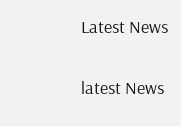Latest News

latest News